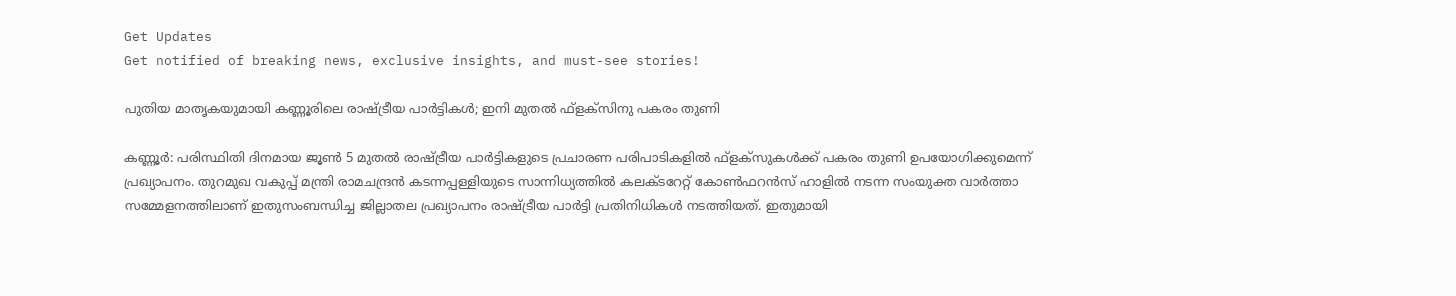Get Updates
Get notified of breaking news, exclusive insights, and must-see stories!

പുതിയ മാതൃകയുമായി കണ്ണൂരിലെ രാഷ്ട്രീയ പാര്‍ട്ടികള്‍; ഇനി മുതല്‍ ഫ്‌ളക്‌സിനു പകരം തുണി

കണ്ണൂര്‍: പരിസ്ഥിതി ദിനമായ ജൂണ്‍ 5 മുതല്‍ രാഷ്ട്രീയ പാര്‍ട്ടികളുടെ പ്രചാരണ പരിപാടികളില്‍ ഫ്‌ളക്‌സുകള്‍ക്ക് പകരം തുണി ഉപയോഗിക്കുമെന്ന് പ്രഖ്യാപനം. തുറമുഖ വകുപ്പ് മന്ത്രി രാമചന്ദ്രന്‍ കടന്നപ്പള്ളിയുടെ സാന്നിധ്യത്തില്‍ കലക്ടറേറ്റ് കോണ്‍ഫറന്‍സ് ഹാളില്‍ നടന്ന സംയുക്ത വാര്‍ത്താ സമ്മേളനത്തിലാണ് ഇതുസംബന്ധിച്ച ജില്ലാതല പ്രഖ്യാപനം രാഷ്ട്രീയ പാര്‍ട്ടി പ്രതിനിധികള്‍ നടത്തിയത്. ഇതുമായി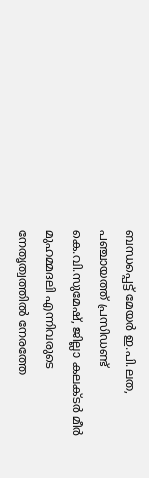ബന്ധപ്പെട്ട് മേയര്‍ ഇ.പി.ലത, പഞ്ചായത്ത് പ്രസിഡണ്ട് കെ.വി.സുമേഷ്, ജില്ലാ കലക്ടര്‍ മീര്‍ മുഹമ്മദലി എന്നിവരുടെ നേതൃത്വത്തില്‍ നേരത്തേ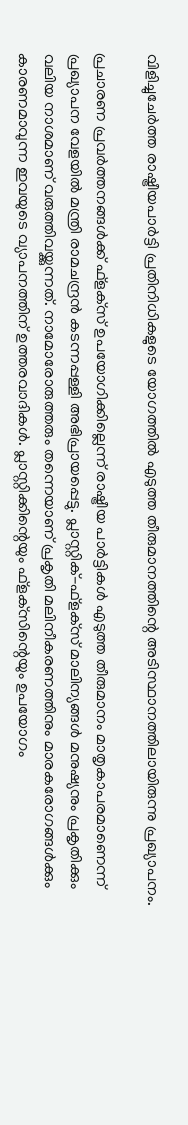വിളിച്ചുചേര്‍ത്ത രാഷ്ട്രീയപാര്‍ട്ടി പ്രതിനിധികളുടെ യോഗത്തില്‍ എടുത്ത തീരുമാനത്തിന്റെ അടിസ്ഥാനത്തിലായിരുന്നു പ്രഖ്യാപനം.

പ്രചാരണ പ്രവര്‍ത്തനങ്ങള്‍ക്ക് ഫ്‌ളക്‌സ് ഉപയോഗിക്കില്ലെന്ന് രാഷ്ട്രീയ പാര്‍ട്ടികള്‍ എടുത്ത തീരുമാനം മാതൃകാപരമാണെന്ന് പ്രഖ്യാപന വേളയില്‍ മന്ത്രി രാമചന്ദ്രന്‍ കടന്നപ്പള്ളി അഭിപ്രായപ്പെട്ടു. പ്ലാസ്റ്റിക്-ഫ്‌ളക്‌സ് മാലിന്യങ്ങള്‍ മനുഷ്യനും പ്രകൃതിക്കും വലിയ നാശമാണ് വരുത്തിവയ്ക്കുന്നത്. നാമോരോരുത്തരും തന്നെയാണ് പ്രകൃതി മലിനീകരണത്തിനും മാരകരോഗങ്ങള്‍ക്കും കാരണമാവുന്ന ഇവയുടെ വ്യാപനത്തിന് ഉത്തരവാദികള്‍. പ്ലാസ്റ്റിക്കിന്റെയും ഫ്‌ളക്‌സിന്റെയും ഉപയോഗം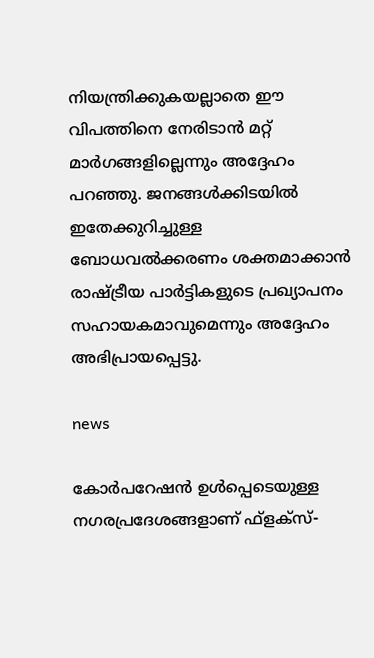നിയന്ത്രിക്കുകയല്ലാതെ ഈ വിപത്തിനെ നേരിടാന്‍ മറ്റ് മാര്‍ഗങ്ങളില്ലെന്നും അദ്ദേഹം പറഞ്ഞു. ജനങ്ങള്‍ക്കിടയില്‍ ഇതേക്കുറിച്ചുള്ള ബോധവല്‍ക്കരണം ശക്തമാക്കാന്‍ രാഷ്ട്രീയ പാര്‍ട്ടികളുടെ പ്രഖ്യാപനം സഹായകമാവുമെന്നും അദ്ദേഹം അഭിപ്രായപ്പെട്ടു.

news

കോര്‍പറേഷന്‍ ഉള്‍പ്പെടെയുള്ള നഗരപ്രദേശങ്ങളാണ് ഫ്‌ളക്‌സ്-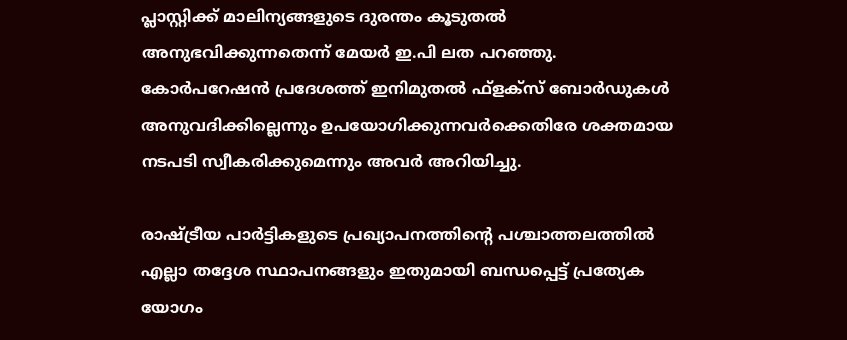പ്ലാസ്റ്റിക്ക് മാലിന്യങ്ങളുടെ ദുരന്തം കൂടുതല്‍ അനുഭവിക്കുന്നതെന്ന് മേയര്‍ ഇ.പി ലത പറഞ്ഞു. കോര്‍പറേഷന്‍ പ്രദേശത്ത് ഇനിമുതല്‍ ഫ്‌ളക്‌സ് ബോര്‍ഡുകള്‍ അനുവദിക്കില്ലെന്നും ഉപയോഗിക്കുന്നവര്‍ക്കെതിരേ ശക്തമായ നടപടി സ്വീകരിക്കുമെന്നും അവര്‍ അറിയിച്ചു.

രാഷ്ട്രീയ പാര്‍ട്ടികളുടെ പ്രഖ്യാപനത്തിന്റെ പശ്ചാത്തലത്തില്‍ എല്ലാ തദ്ദേശ സ്ഥാപനങ്ങളും ഇതുമായി ബന്ധപ്പെട്ട് പ്രത്യേക യോഗം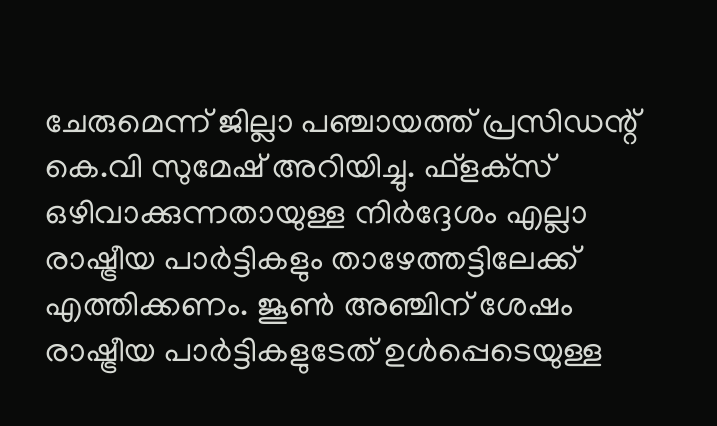ചേരുമെന്ന് ജില്ലാ പഞ്ചായത്ത് പ്രസിഡന്റ് കെ.വി സുമേഷ് അറിയിച്ചു. ഫ്‌ളക്‌സ് ഒഴിവാക്കുന്നതായുള്ള നിര്‍ദ്ദേശം എല്ലാ രാഷ്ട്രീയ പാര്‍ട്ടികളും താഴേത്തട്ടിലേക്ക് എത്തിക്കണം. ജൂണ്‍ അഞ്ചിന് ശേഷം രാഷ്ട്രീയ പാര്‍ട്ടികളുടേത് ഉള്‍പ്പെടെയുള്ള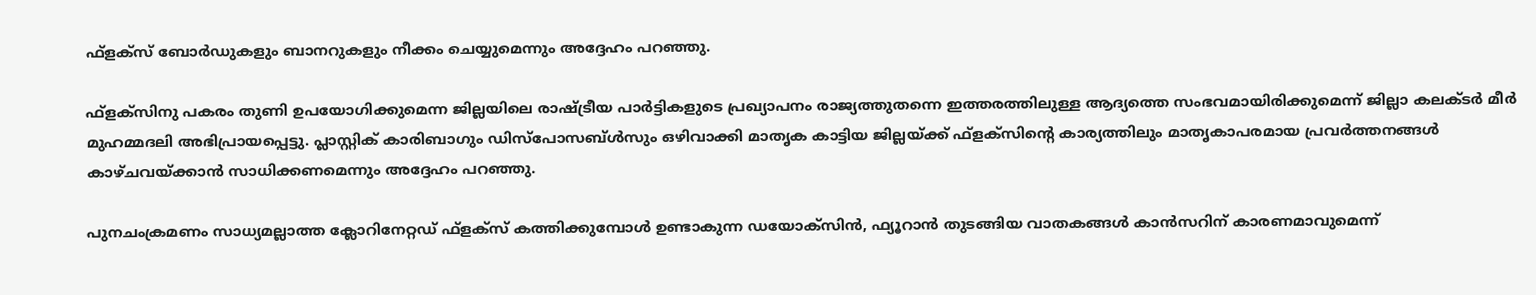ഫ്‌ളക്‌സ് ബോര്‍ഡുകളും ബാനറുകളും നീക്കം ചെയ്യുമെന്നും അദ്ദേഹം പറഞ്ഞു.

ഫ്‌ളക്‌സിനു പകരം തുണി ഉപയോഗിക്കുമെന്ന ജില്ലയിലെ രാഷ്ട്രീയ പാര്‍ട്ടികളുടെ പ്രഖ്യാപനം രാജ്യത്തുതന്നെ ഇത്തരത്തിലുള്ള ആദ്യത്തെ സംഭവമായിരിക്കുമെന്ന് ജില്ലാ കലക്ടര്‍ മീര്‍ മുഹമ്മദലി അഭിപ്രായപ്പെട്ടു. പ്ലാസ്റ്റിക് കാരിബാഗും ഡിസ്‌പോസബ്ള്‍സും ഒഴിവാക്കി മാതൃക കാട്ടിയ ജില്ലയ്ക്ക് ഫ്‌ളക്‌സിന്റെ കാര്യത്തിലും മാതൃകാപരമായ പ്രവര്‍ത്തനങ്ങള്‍ കാഴ്ചവയ്ക്കാന്‍ സാധിക്കണമെന്നും അദ്ദേഹം പറഞ്ഞു.

പുനചംക്രമണം സാധ്യമല്ലാത്ത ക്ലോറിനേറ്റഡ് ഫ്‌ളക്‌സ് കത്തിക്കുമ്പോള്‍ ഉണ്ടാകുന്ന ഡയോക്‌സിന്‍, ഫ്യൂറാന്‍ തുടങ്ങിയ വാതകങ്ങള്‍ കാന്‍സറിന് കാരണമാവുമെന്ന്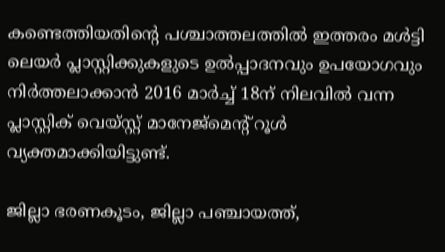കണ്ടെത്തിയതിന്റെ പശ്ചാത്തലത്തില്‍ ഇത്തരം മള്‍ട്ടി ലെയര്‍ പ്ലാസ്റ്റിക്കുകളുടെ ഉല്‍പ്പാദനവും ഉപയോഗവും നിര്‍ത്തലാക്കാന്‍ 2016 മാര്‍ച്ച് 18ന് നിലവില്‍ വന്ന പ്ലാസ്റ്റിക് വെയ്സ്റ്റ് മാനേജ്‌മെന്റ് റൂള്‍ വ്യക്തമാക്കിയിട്ടുണ്ട്.

ജില്ലാ ഭരണകൂടം, ജില്ലാ പഞ്ചായത്ത്,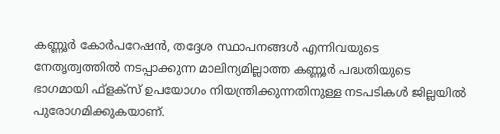കണ്ണൂര്‍ കോര്‍പറേഷന്‍, തദ്ദേശ സ്ഥാപനങ്ങള്‍ എന്നിവയുടെ നേതൃത്വത്തില്‍ നടപ്പാക്കുന്ന മാലിന്യമില്ലാത്ത കണ്ണൂര്‍ പദ്ധതിയുടെ ഭാഗമായി ഫ്‌ളക്‌സ് ഉപയോഗം നിയന്ത്രിക്കുന്നതിനുള്ള നടപടികള്‍ ജില്ലയില്‍ പുരോഗമിക്കുകയാണ്.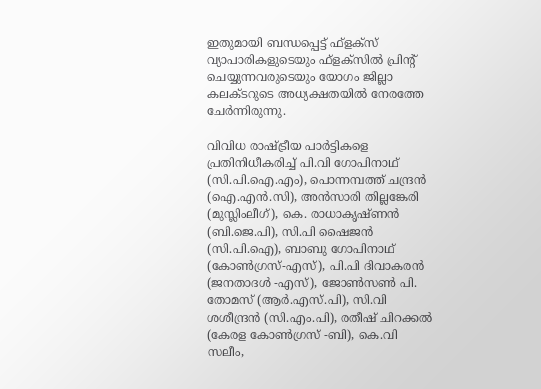ഇതുമായി ബന്ധപ്പെട്ട് ഫ്‌ളക്‌സ് വ്യാപാരികളുടെയും ഫ്‌ളക്‌സില്‍ പ്രിന്റ് ചെയ്യുന്നവരുടെയും യോഗം ജില്ലാ കലക്ടറുടെ അധ്യക്ഷതയില്‍ നേരത്തേ ചേര്‍ന്നിരുന്നു.

വിവിധ രാഷ്ട്രീയ പാര്‍ട്ടികളെ പ്രതിനിധീകരിച്ച് പി.വി ഗോപിനാഥ് (സി.പി.ഐ.എം), പൊന്നമ്പത്ത് ചന്ദ്രന്‍ (ഐ.എന്‍.സി), അന്‍സാരി തില്ലങ്കേരി (മുസ്ലിംലീഗ്), കെ. രാധാകൃഷ്ണന്‍ (ബി.ജെ.പി), സി.പി ഷൈജന്‍ (സി.പി.ഐ), ബാബു ഗോപിനാഥ് (കോണ്‍ഗ്രസ്-എസ്), പി.പി ദിവാകരന്‍ (ജനതാദള്‍ -എസ്), ജോണ്‍സണ്‍ പി. തോമസ് (ആര്‍.എസ്.പി), സി.വി ശശീന്ദ്രന്‍ (സി.എം.പി), രതീഷ് ചിറക്കല്‍ (കേരള കോണ്‍ഗ്രസ് -ബി), കെ.വി സലീം,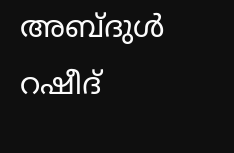അബ്ദുള്‍ റഷീദ്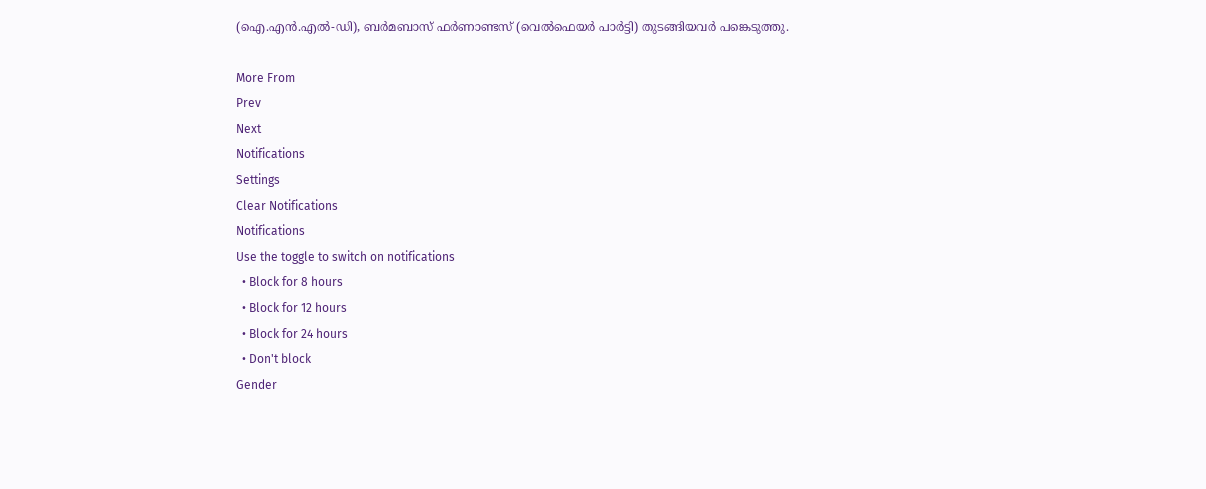(ഐ.എന്‍.എല്‍-ഡി), ബര്‍മബാസ് ഫര്‍ണാണ്ടസ് (വെല്‍ഫെയര്‍ പാര്‍ട്ടി) തുടങ്ങിയവര്‍ പങ്കെടുത്തു.

More From
Prev
Next
Notifications
Settings
Clear Notifications
Notifications
Use the toggle to switch on notifications
  • Block for 8 hours
  • Block for 12 hours
  • Block for 24 hours
  • Don't block
Gender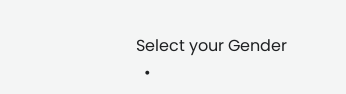Select your Gender
  •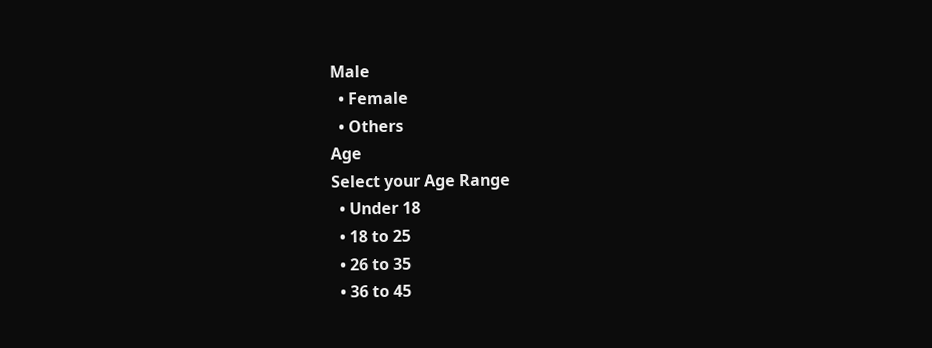Male
  • Female
  • Others
Age
Select your Age Range
  • Under 18
  • 18 to 25
  • 26 to 35
  • 36 to 45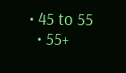• 45 to 55
  • 55+